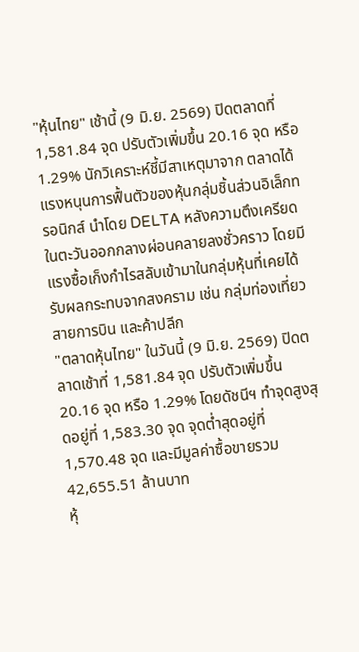"หุ้นไทย" เช้านี้ (9 มิ.ย. 2569) ปิดตลาดที่ 1,581.84 จุด ปรับตัวเพิ่มขึ้น 20.16 จุด หรือ 1.29% นักวิเคราะห์ชี้มีสาเหตุมาจาก ตลาดได้แรงหนุนการฟื้นตัวของหุ้นกลุ่มชิ้นส่วนอิเล็กทรอนิกส์ นำโดย DELTA หลังความตึงเครียดในตะวันออกกลางผ่อนคลายลงชั่วคราว โดยมีแรงซื้อเก็งกำไรสลับเข้ามาในกลุ่มหุ้นที่เคยได้รับผลกระทบจากสงคราม เช่น กลุ่มท่องเที่ยว สายการบิน และค้าปลีก
"ตลาดหุ้นไทย" ในวันนี้ (9 มิ.ย. 2569) ปิดตลาดเช้าที่ 1,581.84 จุด ปรับตัวเพิ่มขึ้น 20.16 จุด หรือ 1.29% โดยดัชนีฯ ทำจุดสูงสุดอยู่ที่ 1,583.30 จุด จุดต่ำสุดอยู่ที่ 1,570.48 จุด และมีมูลค่าซื้อขายรวม 42,655.51 ล้านบาท
หุ้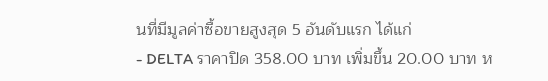นที่มีมูลค่าซื้อขายสูงสุด 5 อันดับแรก ได้แก่
- DELTA ราคาปิด 358.00 บาท เพิ่มขึ้น 20.00 บาท ห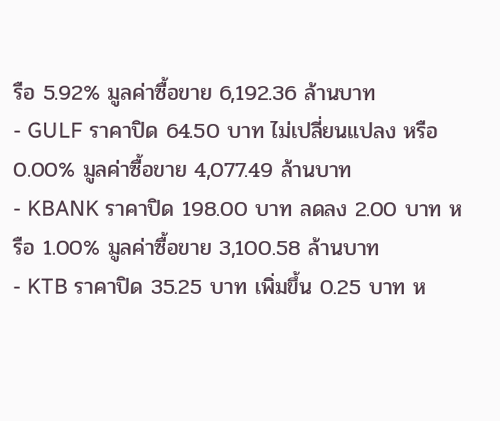รือ 5.92% มูลค่าซื้อขาย 6,192.36 ล้านบาท
- GULF ราคาปิด 64.50 บาท ไม่เปลี่ยนแปลง หรือ 0.00% มูลค่าซื้อขาย 4,077.49 ล้านบาท
- KBANK ราคาปิด 198.00 บาท ลดลง 2.00 บาท หรือ 1.00% มูลค่าซื้อขาย 3,100.58 ล้านบาท
- KTB ราคาปิด 35.25 บาท เพิ่มขึ้น 0.25 บาท ห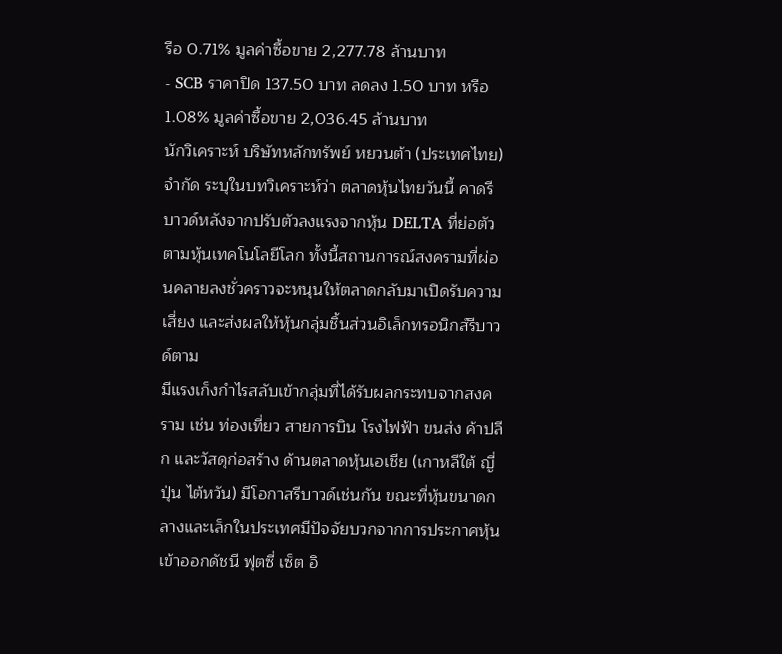รือ 0.71% มูลค่าซื้อขาย 2,277.78 ล้านบาท
- SCB ราคาปิด 137.50 บาท ลดลง 1.50 บาท หรือ 1.08% มูลค่าซื้อขาย 2,036.45 ล้านบาท
นักวิเคราะห์ บริษัทหลักทรัพย์ หยวนต้า (ประเทศไทย) จำกัด ระบุในบทวิเคราะห์ว่า ตลาดหุ้นไทยวันนี้ คาดรีบาวด์หลังจากปรับตัวลงแรงจากหุ้น DELTA ที่ย่อตัวตามหุ้นเทคโนโลยีโลก ทั้งนี้สถานการณ์สงครามที่ผ่อนคลายลงชั่วคราวจะหนุนให้ตลาดกลับมาเปิดรับความเสี่ยง และส่งผลให้หุ้นกลุ่มชิ้นส่วนอิเล็กทรอนิกส์รีบาวด์ตาม
มีแรงเก็งกำไรสลับเข้ากลุ่มที่ได้รับผลกระทบจากสงคราม เช่น ท่องเที่ยว สายการบิน โรงไฟฟ้า ขนส่ง ค้าปลีก และวัสดุก่อสร้าง ด้านตลาดหุ้นเอเชีย (เกาหลีใต้ ญี่ปุ่น ไต้หวัน) มีโอกาสรีบาวด์เช่นกัน ขณะที่หุ้นขนาดกลางและเล็กในประเทศมีปัจจัยบวกจากการประกาศหุ้นเข้าออกดัชนี ฟุตซี่ เซ็ต อิ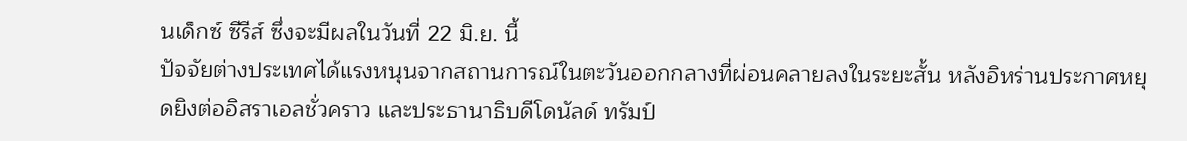นเด็กซ์ ซีรีส์ ซึ่งจะมีผลในวันที่ 22 มิ.ย. นี้
ปัจจัยต่างประเทศได้แรงหนุนจากสถานการณ์ในตะวันออกกลางที่ผ่อนคลายลงในระยะสั้น หลังอิหร่านประกาศหยุดยิงต่ออิสราเอลชั่วคราว และประธานาธิบดีโดนัลด์ ทรัมป์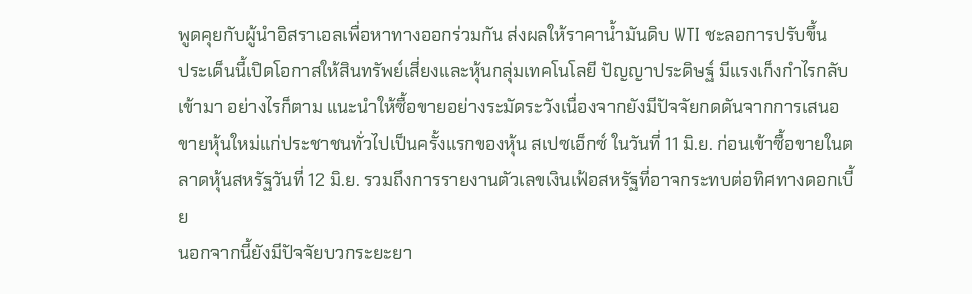พูดคุยกับผู้นำอิสราเอลเพื่อหาทางออกร่วมกัน ส่งผลให้ราคาน้ำมันดิบ WTI ชะลอการปรับขึ้น
ประเด็นนี้เปิดโอกาสให้สินทรัพย์เสี่ยงและหุ้นกลุ่มเทคโนโลยี ปัญญาประดิษฐ์ มีแรงเก็งกำไรกลับเข้ามา อย่างไรก็ตาม แนะนำให้ซื้อขายอย่างระมัดระวังเนื่องจากยังมีปัจจัยกดดันจากการเสนอขายหุ้นใหม่แก่ประชาชนทั่วไปเป็นครั้งแรกของหุ้น สเปซเอ็กซ์ ในวันที่ 11 มิ.ย. ก่อนเข้าซื้อขายในตลาดหุ้นสหรัฐวันที่ 12 มิ.ย. รวมถึงการรายงานตัวเลขเงินเฟ้อสหรัฐที่อาจกระทบต่อทิศทางดอกเบี้ย
นอกจากนี้ยังมีปัจจัยบวกระยะยา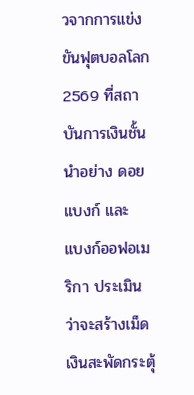วจากการแข่งขันฟุตบอลโลก 2569 ที่สถาบันการเงินชั้นนำอย่าง ดอยแบงก์ และ แบงก์ออฟอเมริกา ประเมินว่าจะสร้างเม็ดเงินสะพัดกระตุ้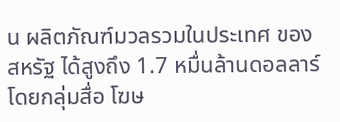น ผลิตภัณฑ์มวลรวมในประเทศ ของสหรัฐ ได้สูงถึง 1.7 หมื่นล้านดอลลาร์ โดยกลุ่มสื่อ โฆษ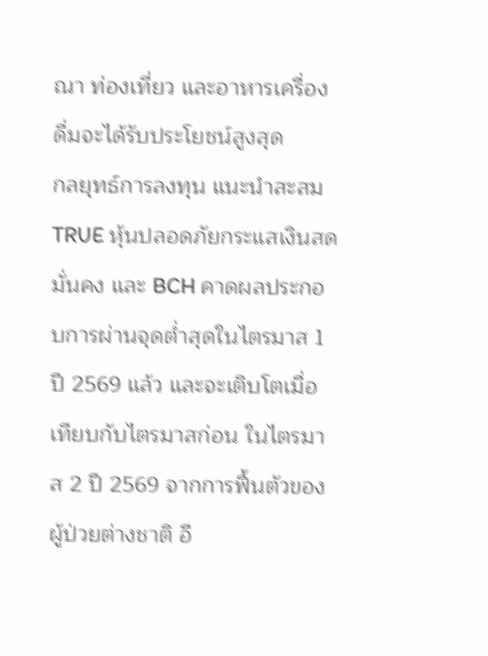ณา ท่องเที่ยว และอาหารเครื่องดื่มจะได้รับประโยชน์สูงสุด
กลยุทธ์การลงทุน แนะนำสะสม TRUE หุ้นปลอดภัยกระแสเงินสดมั่นคง และ BCH คาดผลประกอบการผ่านจุดต่ำสุดในไตรมาส 1 ปี 2569 แล้ว และจะเติบโตเมื่อเทียบกับไตรมาสก่อน ในไตรมาส 2 ปี 2569 จากการฟื้นตัวของผู้ป่วยต่างชาติ อี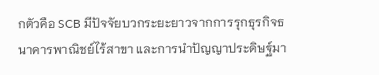กตัวคือ SCB มีปัจจัยบวกระยะยาวจากการรุกธุรกิจธนาคารพาณิชย์ไร้สาขา และการนำปัญญาประดิษฐ์มา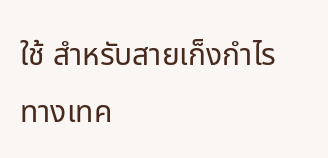ใช้ สำหรับสายเก็งกำไรทางเทค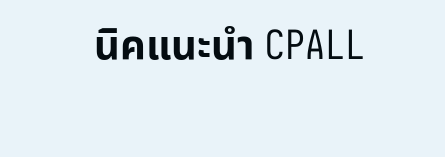นิคแนะนำ CPALL